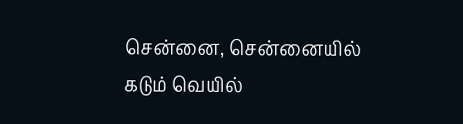சென்னை, சென்னையில் கடும் வெயில்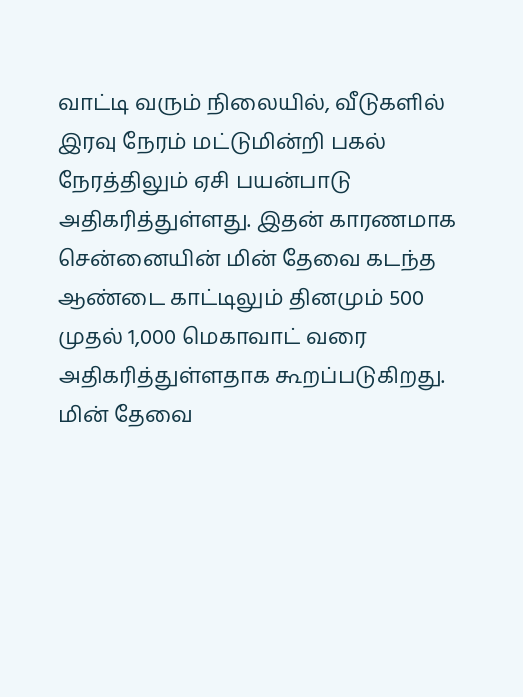வாட்டி வரும் நிலையில், வீடுகளில் இரவு நேரம் மட்டுமின்றி பகல் நேரத்திலும் ஏசி பயன்பாடு அதிகரித்துள்ளது. இதன் காரணமாக சென்னையின் மின் தேவை கடந்த ஆண்டை காட்டிலும் தினமும் 500 முதல் 1,000 மெகாவாட் வரை அதிகரித்துள்ளதாக கூறப்படுகிறது. மின் தேவை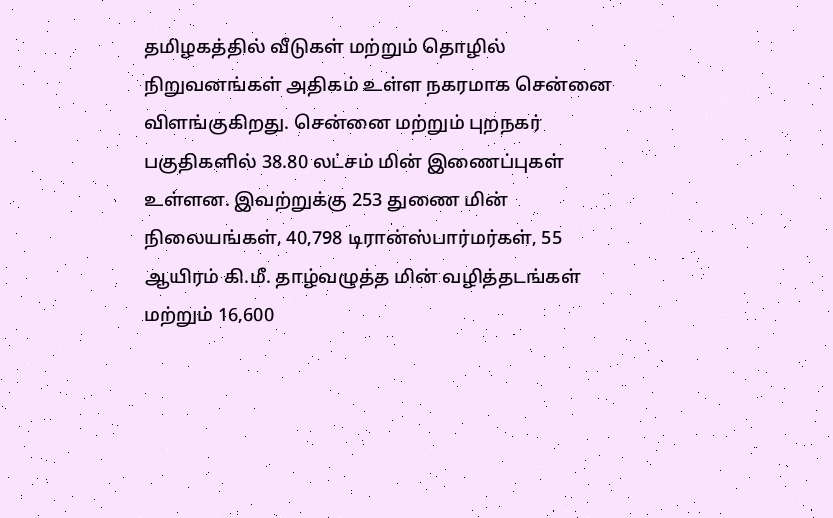தமிழகத்தில் வீடுகள் மற்றும் தொழில் நிறுவனங்கள் அதிகம் உள்ள நகரமாக சென்னை விளங்குகிறது. சென்னை மற்றும் புறநகர் பகுதிகளில் 38.80 லட்சம் மின் இணைப்புகள் உள்ளன. இவற்றுக்கு 253 துணை மின் நிலையங்கள், 40,798 டிரான்ஸ்பார்மர்கள், 55 ஆயிரம் கி.மீ. தாழ்வழுத்த மின் வழித்தடங்கள் மற்றும் 16,600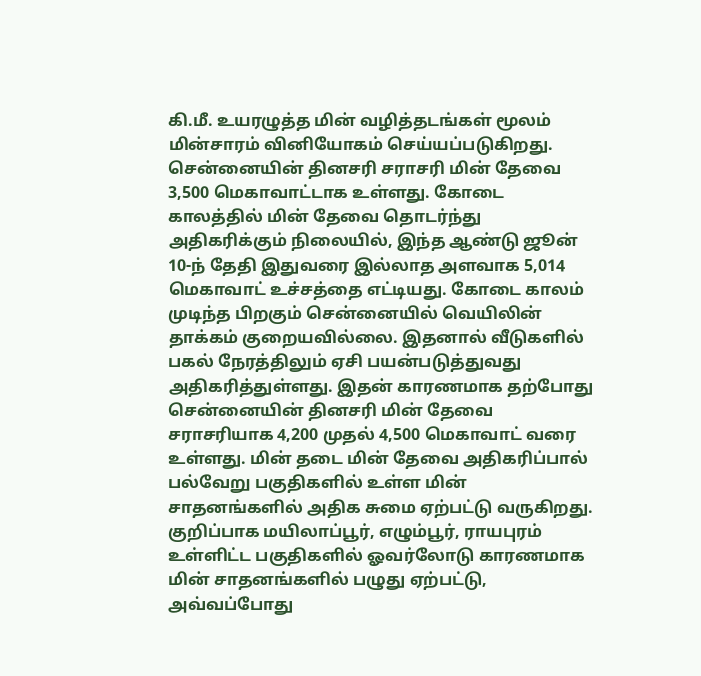கி.மீ. உயரழுத்த மின் வழித்தடங்கள் மூலம் மின்சாரம் வினியோகம் செய்யப்படுகிறது. சென்னையின் தினசரி சராசரி மின் தேவை 3,500 மெகாவாட்டாக உள்ளது. கோடை காலத்தில் மின் தேவை தொடர்ந்து அதிகரிக்கும் நிலையில், இந்த ஆண்டு ஜூன் 10-ந் தேதி இதுவரை இல்லாத அளவாக 5,014 மெகாவாட் உச்சத்தை எட்டியது. கோடை காலம் முடிந்த பிறகும் சென்னையில் வெயிலின் தாக்கம் குறையவில்லை. இதனால் வீடுகளில் பகல் நேரத்திலும் ஏசி பயன்படுத்துவது அதிகரித்துள்ளது. இதன் காரணமாக தற்போது சென்னையின் தினசரி மின் தேவை சராசரியாக 4,200 முதல் 4,500 மெகாவாட் வரை உள்ளது. மின் தடை மின் தேவை அதிகரிப்பால் பல்வேறு பகுதிகளில் உள்ள மின் சாதனங்களில் அதிக சுமை ஏற்பட்டு வருகிறது. குறிப்பாக மயிலாப்பூர், எழும்பூர், ராயபுரம் உள்ளிட்ட பகுதிகளில் ஓவர்லோடு காரணமாக மின் சாதனங்களில் பழுது ஏற்பட்டு, அவ்வப்போது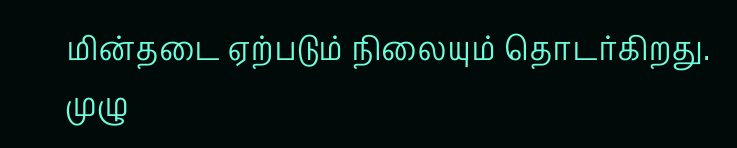மின்தடை ஏற்படும் நிலையும் தொடர்கிறது. முழு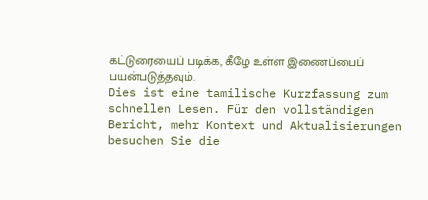கட்டுரையைப் படிக்க, கீழே உள்ள இணைப்பைப் பயன்படுத்தவும்.
Dies ist eine tamilische Kurzfassung zum schnellen Lesen. Für den vollständigen Bericht, mehr Kontext und Aktualisierungen besuchen Sie die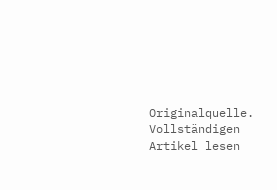Originalquelle.
Vollständigen Artikel lesen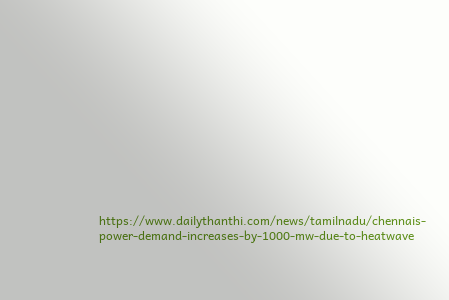https://www.dailythanthi.com/news/tamilnadu/chennais-power-demand-increases-by-1000-mw-due-to-heatwave